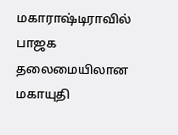மகாராஷ்டிராவில் பாஜக தலைமையிலான மகாயுதி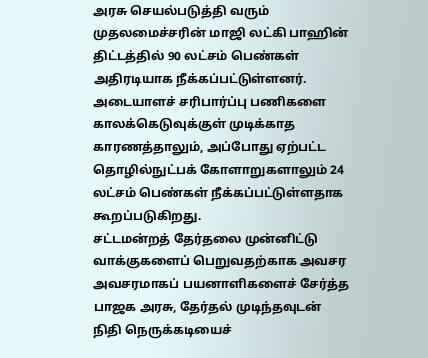அரசு செயல்படுத்தி வரும் முதலமைச்சரின் மாஜி லட்கி பாஹின் திட்டத்தில் 90 லட்சம் பெண்கள் அதிரடியாக நீக்கப்பட்டுள்ளனர்.
அடையாளச் சரிபார்ப்பு பணிகளை காலக்கெடுவுக்குள் முடிக்காத காரணத்தாலும், அப்போது ஏற்பட்ட தொழில்நுட்பக் கோளாறுகளாலும் 24 லட்சம் பெண்கள் நீக்கப்பட்டுள்ளதாக கூறப்படுகிறது.
சட்டமன்றத் தேர்தலை முன்னிட்டு வாக்குகளைப் பெறுவதற்காக அவசர அவசரமாகப் பயனாளிகளைச் சேர்த்த பாஜக அரசு, தேர்தல் முடிந்தவுடன் நிதி நெருக்கடியைச்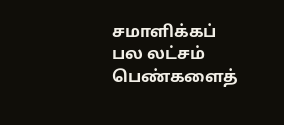சமாளிக்கப் பல லட்சம் பெண்களைத்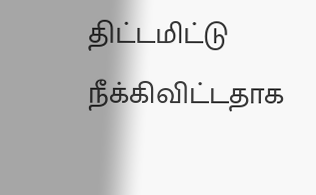திட்டமிட்டு நீக்கிவிட்டதாக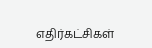எதிர்கட்சிகள்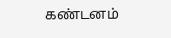கண்டனம்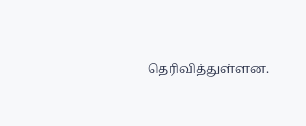தெரிவித்துள்ளன.